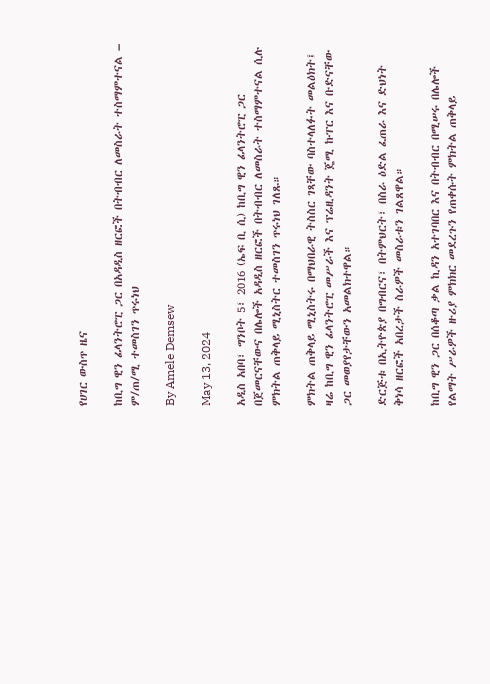የሀገር ውስጥ ዜና

ከቢግ ዊን ፊላንትሮፒ ጋር በአዳዲስ ዘርፎች በትብብር ለመስራት ተስማምተናል – ም/ጠ/ሚ ተመስገን ጥሩነህ

By Amele Demsew

May 13, 2024

አዲስ አበባ፣ ግንቦት 5፣ 2016 (ኤፍ ቢ ሲ) ከቢግ ዊን ፊላንትሮፒ ጋር በጀመርናቸውና በሌሎች አዳዲስ ዘርፎች በትብብር ለመስራት ተስማምተናል ሲሉ ምክትል ጠቅላይ ሚኒስትር ተመስገን ጥሩነህ ገለጹ።

ምክትል ጠቅላይ ሚኒስትሩ በማህበራዊ ትስስር ገጻቸው ባስተላለፉት መልዕክት፤ ዛሬ ከቢግ ዊን ፊላንትሮፒ መሥራች እና ፕሬዚዳንት ጄሚ ኩፐር እና ቡድናቸው ጋር መወያየታቸውን አመልክተዋል።

ድርጅቱ በኢትዮጵያ በግብርና፣ በትምህርት፣ በስራ ዕድል ፈጠራ እና ድህነት ቅነሳ ዘርፎች አበረታች ስራዎች መስራቱን ገልጸዋል።

ከቢግ ዊን ጋር በሰቆጣ ቃል ኪዳን አተገባበር እና በትብብር በሚሠሩ በሌሎች የልማት ሥራዎች ዙሪያ ምክክር መደረጉን የጠቀሱት ምክትል ጠቅላይ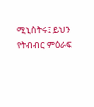ሚኒስትሩ፤ ይህን የትብብር ምዕራፍ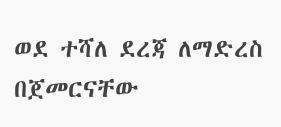ወደ ተሻለ ደረጃ ለማድረስ በጀመርናቸው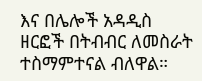እና በሌሎች አዳዲስ ዘርፎች በትብብር ለመስራት ተስማምተናል ብለዋል።